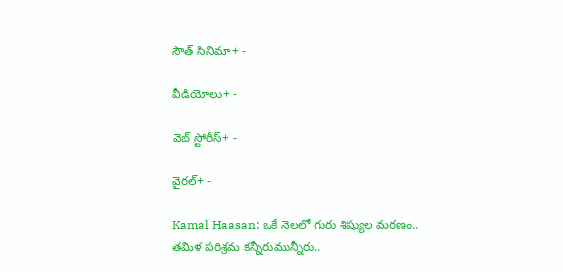సౌత్ సినిమా+ -

వీడియోలు+ -

వెబ్ స్టోరీస్+ -

వైరల్+ -

Kamal Haasan: ఒకే నెలలో గురు శిష్యుల మరణం.. తమిళ పరిశ్రమ కన్నీరుమున్నీరు..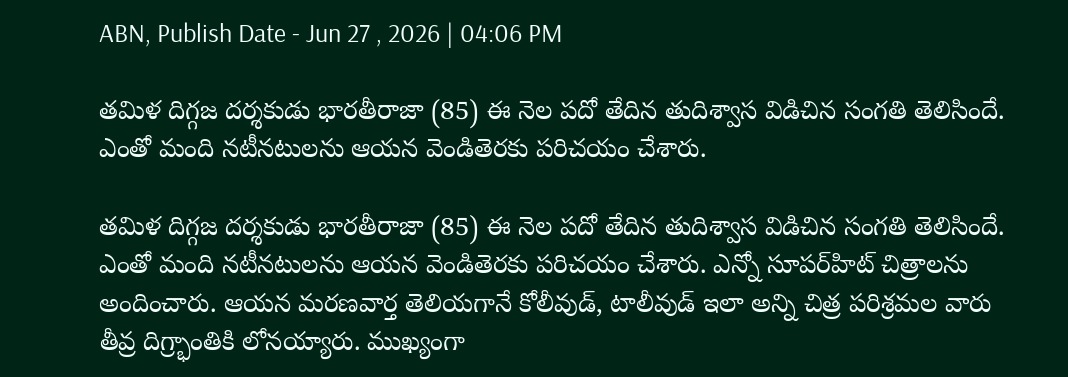ABN, Publish Date - Jun 27 , 2026 | 04:06 PM

తమిళ దిగ్గజ దర్శకుడు భారతీరాజా (85) ఈ నెల పదో తేదిన తుదిశ్వాస విడిచిన సంగతి తెలిసిందే. ఎంతో మంది నటీనటులను ఆయన వెండితెరకు పరిచయం చేశారు.

తమిళ దిగ్గజ దర్శకుడు భారతీరాజా (85) ఈ నెల పదో తేదిన తుదిశ్వాస విడిచిన సంగతి తెలిసిందే. ఎంతో మంది నటీనటులను ఆయన వెండితెరకు పరిచయం చేశారు. ఎన్నో సూపర్‌హిట్‌ చిత్రాలను అందించారు. ఆయన మరణవార్త తెలియగానే కోలీవుడ్‌, టాలీవుడ్‌ ఇలా అన్ని చిత్ర పరిశ్రమల వారు తీవ్ర దిగ్ర్భాంతికి లోనయ్యారు. ముఖ్యంగా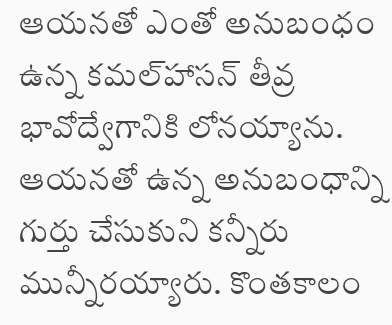ఆయనతో ఎంతో అనుబంధం ఉన్న కమల్‌హాసన్‌ తీవ్ర భావోద్వేగానికి లోనయ్యాను. ఆయనతో ఉన్న అనుబంధాన్ని గుర్తు చేసుకుని కన్నీరు మున్నీరయ్యారు. కొంతకాలం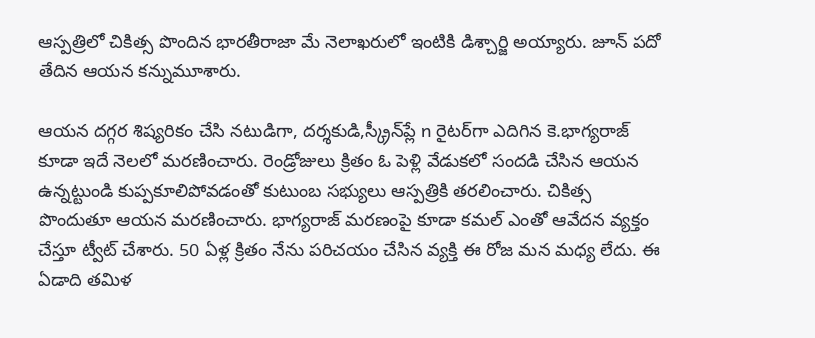ఆస్పత్రిలో చికిత్స పొందిన భారతీరాజా మే నెలాఖరులో ఇంటికి డిశ్చార్జి అయ్యారు. జూన్‌ పదో తేదిన ఆయన కన్నుమూశారు.

ఆయన దగ్గర శిష్యరికం చేసి నటుడిగా, దర్శకుడి,స్క్రీన్‌ప్లే n రైటర్‌గా ఎదిగిన కె.భాగ్యరాజ్‌ కూడా ఇదే నెలలో మరణించారు. రెండ్రోజులు క్రితం ఓ పెళ్లి వేడుకలో సందడి చేసిన ఆయన ఉన్నట్టుండి కుప్పకూలిపోవడంతో కుటుంబ సభ్యులు ఆస్పత్రికి తరలించారు. చికిత్స పొందుతూ ఆయన మరణించారు. భాగ్యరాజ్‌ మరణంపై కూడా కమల్‌ ఎంతో ఆవేదన వ్యక్తం చేస్తూ ట్వీట్‌ చేశారు. 50 ఏళ్ల క్రితం నేను పరిచయం చేసిన వ్యక్తి ఈ రోజ మన మధ్య లేదు. ఈ ఏడాది తమిళ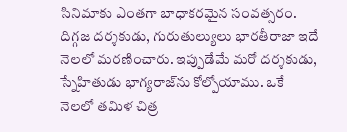సినిమాకు ఎంతగా బాధాకరమైన సంవత్సరం. దిగ్గజ దర్శకుడు, గురుతుల్యులు భారతీరాజా ఇదే నెలలో మరణించారు. ఇప్పుడేమే మరో దర్శకుడు, స్నేహితుడు భాగ్యరాజ్‌ను కోల్పోయాము. ఒకే నెలలో తమిళ చిత్ర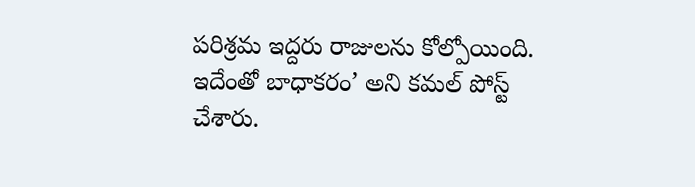పరిశ్రమ ఇద్దరు రాజులను కోల్పోయింది. ఇదేంతో బాధాకరం’ అని కమల్‌ పోస్ట్‌ చేశారు.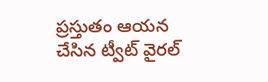ప్రస్తుతం ఆయన చేసిన ట్వీట్‌ వైరల్‌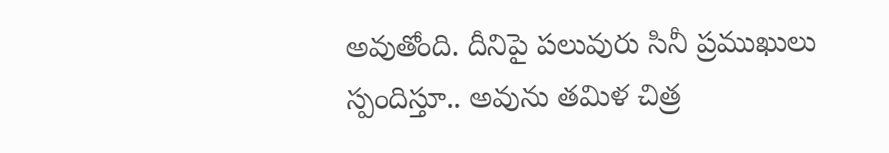అవుతోంది. దీనిపై పలువురు సినీ ప్రముఖులు స్పందిస్తూ.. అవును తమిళ చిత్ర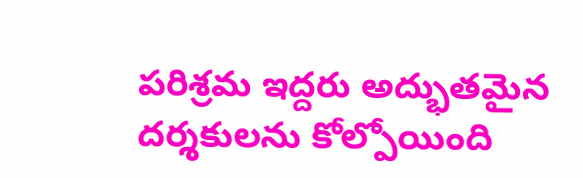పరిశ్రమ ఇద్దరు అద్భుతమైన దర్శకులను కోల్పోయింది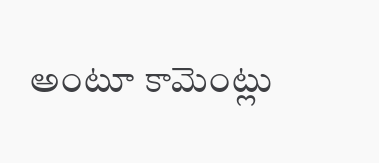అంటూ కామెంట్లు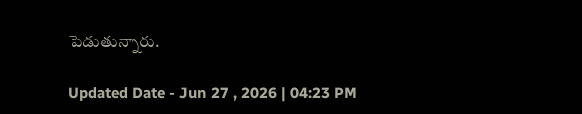పెడుతున్నారు.

Updated Date - Jun 27 , 2026 | 04:23 PM